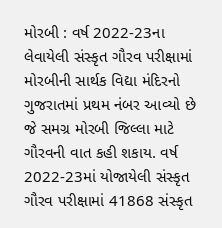મોરબી : વર્ષ 2022-23ના લેવાયેલી સંસ્કૃત ગૌરવ પરીક્ષામાં મોરબીની સાર્થક વિદ્યા મંદિરનો ગુજરાતમાં પ્રથમ નંબર આવ્યો છે જે સમગ્ર મોરબી જિલ્લા માટે ગૌરવની વાત કહી શકાય. વર્ષ 2022-23માં યોજાયેલી સંસ્કૃત ગૌરવ પરીક્ષામાં 41868 સંસ્કૃત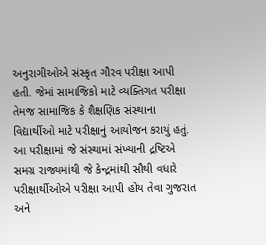અનુરાગીઓએ સંસ્કૃત ગૌરવ પરીક્ષા આપી હતી. જેમાં સામાજિકો માટે વ્યક્તિગત પરીક્ષા તેમજ સામાજિક કે શૈક્ષણિક સંસ્થાના વિદ્યાર્થીઓ માટે પરીક્ષાનું આયોજન કરાયું હતું. આ પરીક્ષામાં જે સંસ્થામાં સંખ્યાની દ્રષ્ટિએ સમગ્ર રાજ્યમાંથી જે કેન્દ્રમાંથી સૌથી વધારે પરીક્ષાર્થીઓએ પરીક્ષા આપી હોય તેવા ગુજરાત અને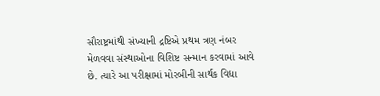સૌરાષ્ટ્રમાંથી સંખ્યાની દ્રષ્ટિએ પ્રથમ ત્રણ નંબર મેળવવા સંસ્થાઓના વિશિષ્ટ સન્માન કરવામાં આવે છે. ત્યારે આ પરીક્ષામાં મોરબીની સાર્થક વિદ્યા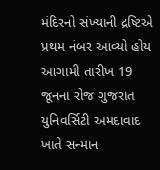મંદિરનો સંખ્યાની દ્રષ્ટિએ પ્રથમ નંબર આવ્યો હોય આગામી તારીખ 19 જૂનના રોજ ગુજરાત યુનિવર્સિટી અમદાવાદ ખાતે સન્માન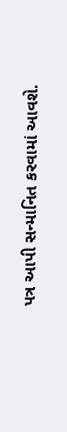પત્ર આપી સન્માનિત કરવામાં આવશે.